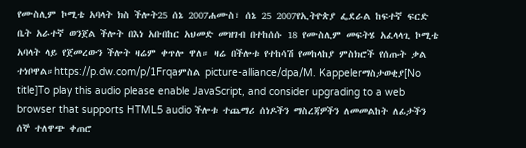የሙስሊም ኮሚቴ አባላት ክስ ችሎት25 ሰኔ 2007ሐሙስ፣ ሰኔ 25 2007የኢትዮጵያ ፌደራል ከፍተኛ ፍርድ ቤት አራተኛ ወንጀል ችሎት በእነ አቡበከር አህመድ መዝገብ በተከሰሱ 18 የሙስሊም መፍትሄ አፈላላጊ ኮሚቴ አባላት ላይ የጀመረውን ችሎት ዛሬም ቀጥሎ ዋለ። ዛሬ በችሎቱ የተከሳሽ የመከላከያ ምስክሮች የሰጡት ቃል ተነቦዋል።https://p.dw.com/p/1Frqaምስል picture-alliance/dpa/M. Kappelerማስታወቂያ[No title]To play this audio please enable JavaScript, and consider upgrading to a web browser that supports HTML5 audio ችሎቱ ተጨማሪ ሰነዶችን ማስረጃዎችን ለመመልከት ለፊታችን ሰኞ ተለዋጭ ቀጠሮ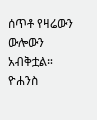ሰጥቶ የዛሬውን ውሎውን አብቅቷል። ዮሐንስ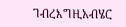ገብረእግዚአብሄር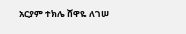አርያም ተክሌ ሸዋዬ ለገሠ